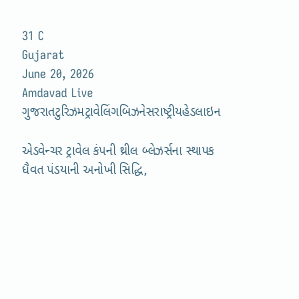31 C
Gujarat
June 20, 2026
Amdavad Live
ગુજરાતટુરિઝમટ્રાવેલિંગબિઝનેસરાષ્ટ્રીયહેડલાઇન

એડવેન્ચર ટ્રાવેલ કંપની થ્રીલ બ્લેઝર્સના સ્થાપક ધૈવત પંડયાની અનોખી સિદ્ધિ,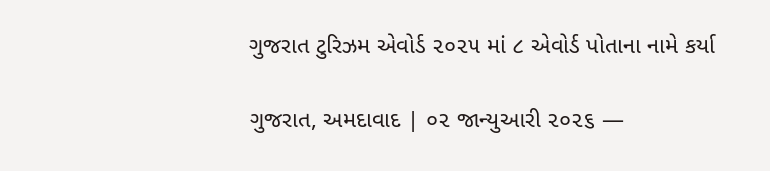ગુજરાત ટુરિઝમ એવોર્ડ ૨૦૨૫ માં ૮ એવોર્ડ પોતાના નામે કર્યા

ગુજરાત, અમદાવાદ | ૦૨ જાન્યુઆરી ૨૦૨૬ —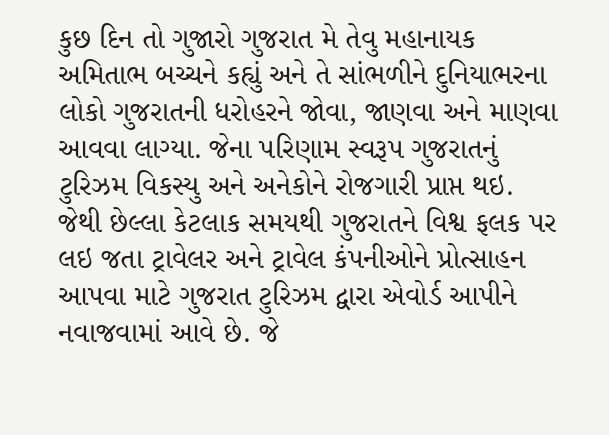કુછ દિન તો ગુજારો ગુજરાત મે તેવુ મહાનાયક અમિતાભ બચ્ચને કહ્યું અને તે સાંભળીને દુનિયાભરના લોકો ગુજરાતની ધરોહરને જોવા, જાણવા અને માણવા આવવા લાગ્યા. જેના પરિણામ સ્વરૂપ ગુજરાતનું ટુરિઝમ વિકસ્યુ અને અનેકોને રોજગારી પ્રાપ્ત થઇ. જેથી છેલ્લા કેટલાક સમયથી ગુજરાતને વિશ્વ ફલક પર લઇ જતા ટ્રાવેલર અને ટ્રાવેલ કંપનીઓને પ્રોત્સાહન આપવા માટે ગુજરાત ટુરિઝમ દ્વારા એવોર્ડ આપીને નવાજવામાં આવે છે. જે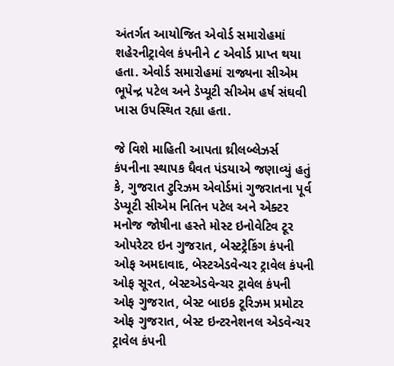અંતર્ગત આયોજિત એવોર્ડ સમારોહમાં શહેરનીટ્રાવેલ કંપનીને ૮ એવોર્ડ પ્રાપ્ત થયા હતા. એવોર્ડ સમારોહમાં રાજ્યના સીએમ ભૂપેન્દ્ર પટેલ અને ડેપ્યૂટી સીએમ હર્ષ સંઘવી ખાસ ઉપસ્થિત રહ્યા હતા.

જે વિશે માહિતી આપતા થ્રીલબ્લેઝર્સ કંપનીના સ્થાપક ધૈવત પંડયાએ જણાવ્યું હતું કે, ગુજરાત ટુરિઝમ એવોર્ડમાં ગુજરાતના પૂર્વ ડેપ્યૂટી સીએમ નિતિન પટેલ અને એક્ટર મનોજ જોષીના હસ્તે મોસ્ટ ઇનોવેટિવ ટૂર ઓપરેટર ઇન ગુજરાત, બેસ્ટટ્રેકિંગ કંપની ઓફ અમદાવાદ, બેસ્ટએડવેન્ચર ટ્રાવેલ કંપની ઓફ સૂરત, બેસ્ટએડવેન્ચર ટ્રાવેલ કંપની ઓફ ગુજરાત, બેસ્ટ બાઇક ટૂરિઝમ પ્રમોટર ઓફ ગુજરાત, બેસ્ટ ઇન્ટરનેશનલ એડવેન્ચર ટ્રાવેલ કંપની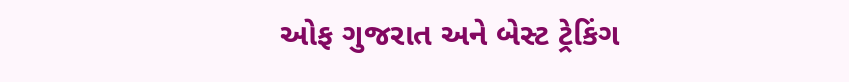ઓફ ગુજરાત અને બેસ્ટ ટ્રેકિંગ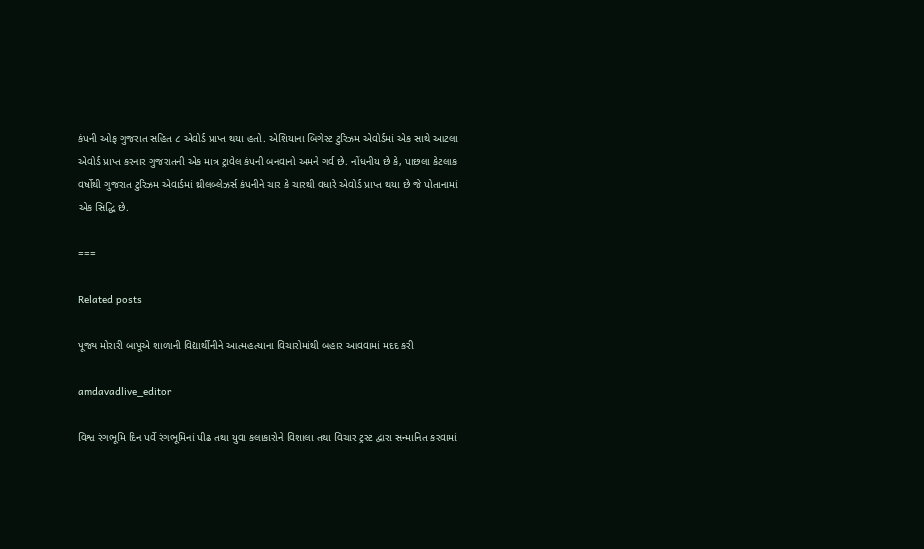કંપની ઓફ ગુજરાત સહિત ૮ એવોર્ડ પ્રાપ્ત થયા હતો. એશિયાના બિગેસ્ટ ટુરિઝમ એવોર્ડમાં એક સાથે આટલા એવોર્ડ પ્રાપ્ત કરનાર ગુજરાતની એક માત્ર ટ્રાવેલ કંપની બનવાનો અમને ગર્વ છે. નોંધનીય છે કે, પાછલા કેટલાક વર્ષોથી ગુજરાત ટુરિઝમ એવાર્ડમાં થ્રીલબ્લેઝર્સ કંપનીને ચાર કે ચારથી વધારે એવોર્ડ પ્રાપ્ત થયા છે જે પોતાનામાં એક સિદ્ધિ છે.

===

Related posts

પૂજ્ય મોરારી બાપૂએ શાળાની વિદ્યાર્થીનીને આત્મહત્યાના વિચારોમાંથી બહાર આવવામાં મદદ કરી

amdavadlive_editor

વિશ્વ રંગભૂમિ દિન પર્વે રંગભૂમિનાં પીઢ તથા યુવા કલાકારોને વિશાલા તથા વિચાર ટ્રસ્ટ દ્વારા સન્માનિત કરવામાં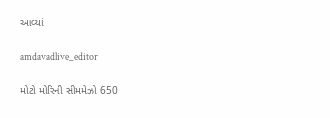આવ્યાં

amdavadlive_editor

મોટો મોરિની સીમમેઝો 650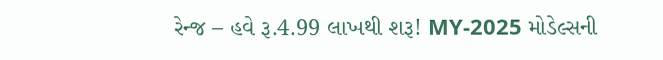રેન્જ – હવે રૂ.4.99 લાખથી શરૂ! MY-2025 મોડેલ્સની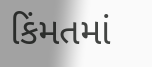કિંમતમાં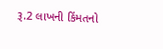રૂ.2 લાખની કિંમતનો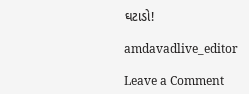ઘટાડો!

amdavadlive_editor

Leave a Comment